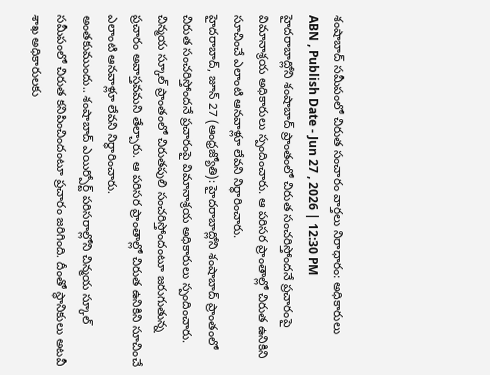శంషాబాద్ సమీపంలో చిరుత సంచారం వార్తలు నిరాధారం: అధికారులు
ABN , Publish Date - Jun 27 , 2026 | 12:30 PM
హైదరాబాద్లోని శంషాబాద్ ప్రాంతంలో చిరుత సంచరిస్తోందనే ప్రచారంపై విమానాశ్రయ అధికారులు స్పందించారు. ఆ పరిసర ప్రాంతాల్లో చిరుత ఉనికిని సూచించే ఎలాంటి ఆనవాళ్లూ లేవని నిర్ధారించారు.
హైదరాబాద్, జూన్ 27 (ఆంధ్రజ్యోతి): హైదరాబాద్లోని శంషాబాద్ ప్రాంతంలో చిరుత సంచరిస్తోందనే ప్రచారంపై విమానాశ్రయ అధికారులు స్పందించారు. చిన్మయ స్కూల్ ప్రాంతంలో చిరుతపులి సంచరిస్తోందంటూ జరుగుతున్న ప్రచారం అవాస్తవమని తేల్చారు. ఆ పరిసర ప్రాంతాల్లో చిరుత ఉనికిని సూచించే ఎలాంటి ఆనవాళ్లూ లేవని నిర్ధారించారు.
అంతకుముందు.. శంషాబాద్ ఎయిర్పోర్ట్ పరిసరాల్లోని చిన్మయ స్కూల్ సమీపంలో చిరుత కనిపించిందంటూ ప్రచారం జరిగింది. దీంతో స్థానికులు అటవీ శాఖ అధికారులకు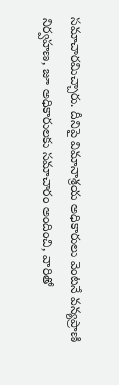సమాచారమిచ్చారు. దీనిపై విమానాశ్రయ అధికారులు వెంటనే వన్యప్రాణి నిర్వహణ, జూ అధికారులకు సమాచారం అందించి, వారితో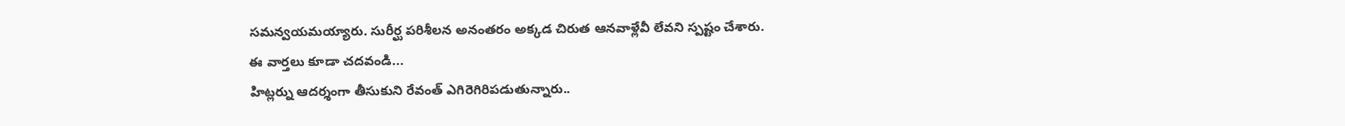సమన్వయమయ్యారు. సురీర్ఘ పరిశీలన అనంతరం అక్కడ చిరుత ఆనవాళ్లేవీ లేవని స్పష్టం చేశారు.
ఈ వార్తలు కూడా చదవండి...
హిట్లర్ను ఆదర్శంగా తీసుకుని రేవంత్ ఎగిరెగిరిపడుతున్నారు..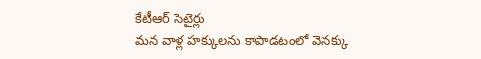కేటీఆర్ సెటైర్లు
మన వాళ్ల హక్కులను కాపాడటంలో వెనక్కు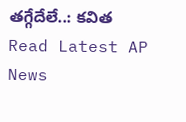తగ్గేదేలే..: కవిత
Read Latest AP News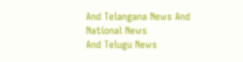And Telangana News And National News
And Telugu News